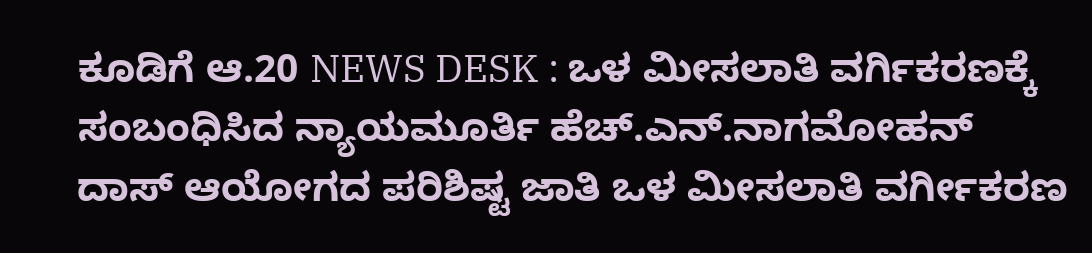ಕೂಡಿಗೆ ಆ.20 NEWS DESK : ಒಳ ಮೀಸಲಾತಿ ವರ್ಗಿಕರಣಕ್ಕೆ ಸಂಬಂಧಿಸಿದ ನ್ಯಾಯಮೂರ್ತಿ ಹೆಚ್.ಎನ್.ನಾಗಮೋಹನ್ ದಾಸ್ ಆಯೋಗದ ಪರಿಶಿಷ್ಟ ಜಾತಿ ಒಳ ಮೀಸಲಾತಿ ವರ್ಗೀಕರಣ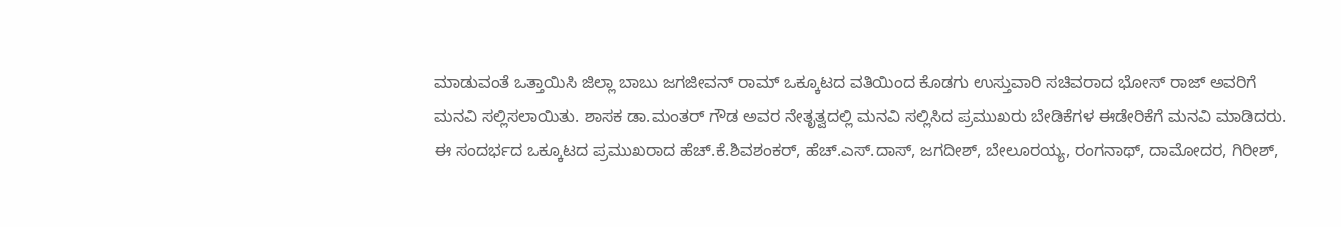ಮಾಡುವಂತೆ ಒತ್ತಾಯಿಸಿ ಜಿಲ್ಲಾ ಬಾಬು ಜಗಜೀವನ್ ರಾಮ್ ಒಕ್ಕೂಟದ ವತಿಯಿಂದ ಕೊಡಗು ಉಸ್ತುವಾರಿ ಸಚಿವರಾದ ಭೋಸ್ ರಾಜ್ ಅವರಿಗೆ ಮನವಿ ಸಲ್ಲಿಸಲಾಯಿತು. ಶಾಸಕ ಡಾ.ಮಂತರ್ ಗೌಡ ಅವರ ನೇತೃತ್ವದಲ್ಲಿ ಮನವಿ ಸಲ್ಲಿಸಿದ ಪ್ರಮುಖರು ಬೇಡಿಕೆಗಳ ಈಡೇರಿಕೆಗೆ ಮನವಿ ಮಾಡಿದರು. ಈ ಸಂದರ್ಭದ ಒಕ್ಕೂಟದ ಪ್ರಮುಖರಾದ ಹೆಚ್.ಕೆ.ಶಿವಶಂಕರ್, ಹೆಚ್.ಎಸ್.ದಾಸ್, ಜಗದೀಶ್, ಬೇಲೂರಯ್ಯ, ರಂಗನಾಥ್, ದಾಮೋದರ, ಗಿರೀಶ್,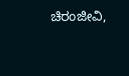ಚಿರಂಜೀವಿ,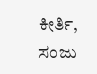ಕೀರ್ತಿ, ಸಂಜು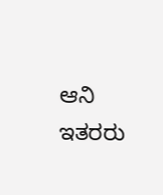ಆನಿ ಇತರರು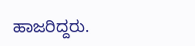ಹಾಜರಿದ್ದರು.